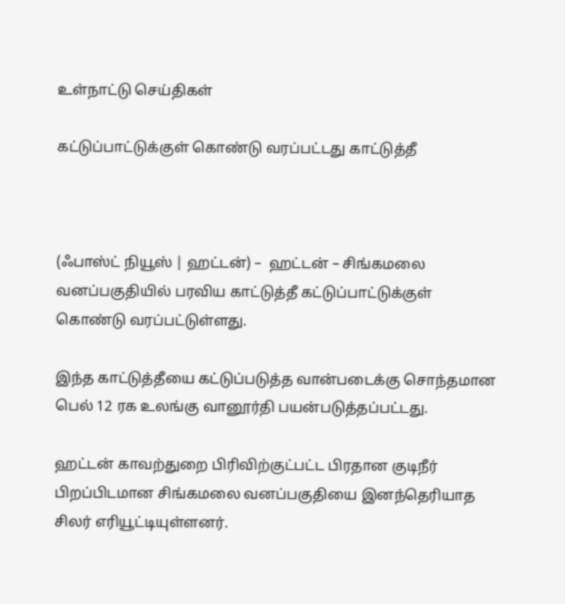உள்நாட்டு செய்திகள்

கட்டுப்பாட்டுக்குள் கொண்டு வரப்பட்டது காட்டுத்தீ



(ஃபாஸ்ட் நியூஸ் | ஹட்டன்) –  ஹட்டன் – சிங்கமலை வனப்பகுதியில் பரவிய காட்டுத்தீ கட்டுப்பாட்டுக்குள் கொண்டு வரப்பட்டுள்ளது.

இந்த காட்டுத்தீயை கட்டுப்படுத்த வான்படைக்கு சொந்தமான பெல் 12 ரக உலங்கு வானூர்தி பயன்படுத்தப்பட்டது.

ஹட்டன் காவற்துறை பிரிவிற்குட்பட்ட பிரதான குடிநீர் பிறப்பிடமான சிங்கமலை வனப்பகுதியை இனந்தெரியாத சிலர் எரியூட்டியுள்ளனர்.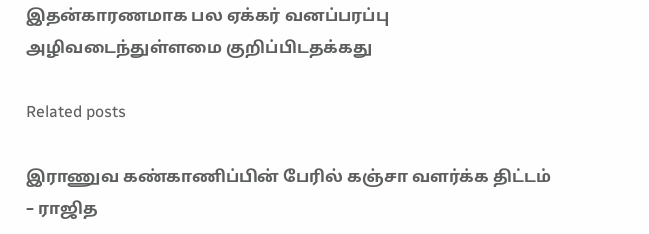இதன்காரணமாக பல ஏக்கர் வனப்பரப்பு அழிவடைந்துள்ளமை குறிப்பிடதக்கது

Related posts

இராணுவ கண்காணிப்பின் பேரில் கஞ்சா வளர்க்க திட்டம் – ராஜித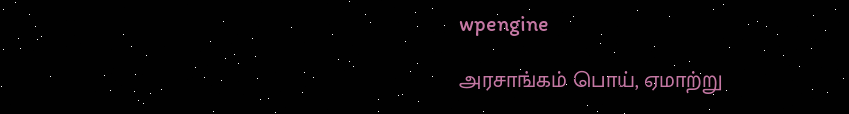wpengine

அரசாங்கம் பொய், ஏமாற்று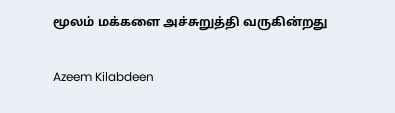மூலம் மக்களை அச்சுறுத்தி வருகின்றது

Azeem Kilabdeen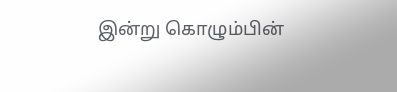இன்று கொழும்பின்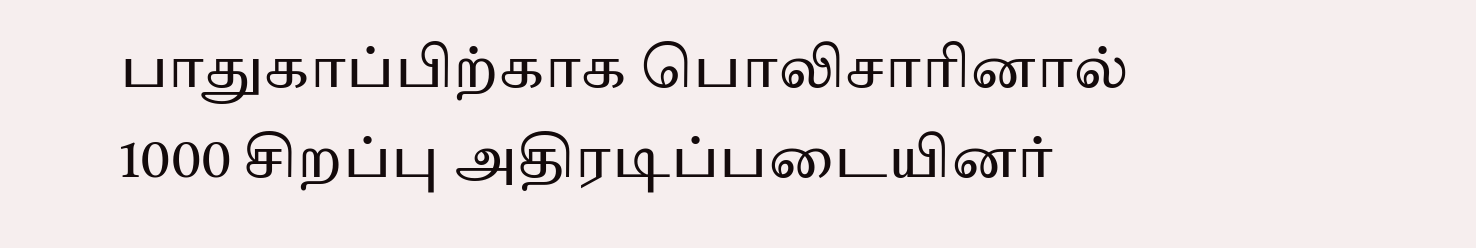பாதுகாப்பிற்காக பொலிசாரினால் 1000 சிறப்பு அதிரடிப்படையினர்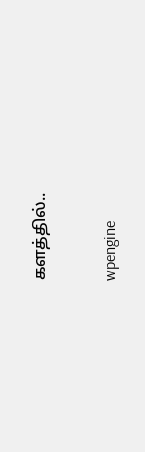களத்தில்..

wpengine